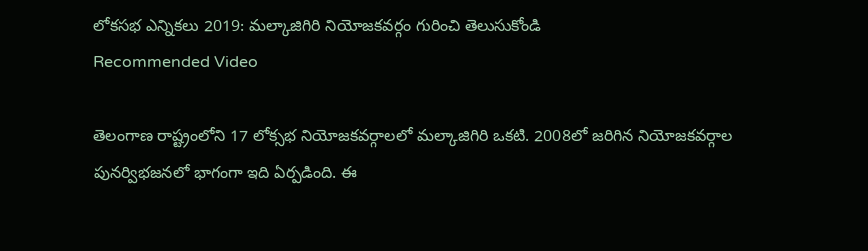లోకసభ ఎన్నికలు 2019: మల్కాజిగిరి నియోజకవర్గం గురించి తెలుసుకోండి
Recommended Video

తెలంగాణ రాష్ట్రంలోని 17 లోక్సభ నియోజకవర్గాలలో మల్కాజిగిరి ఒకటి. 2008లో జరిగిన నియోజకవర్గాల పునర్విభజనలో భాగంగా ఇది ఏర్పడింది. ఈ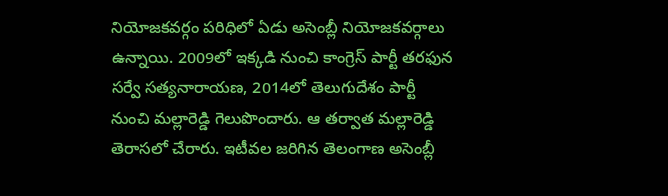నియోజకవర్గం పరిధిలో ఏడు అసెంబ్లీ నియోజకవర్గాలు ఉన్నాయి. 2009లో ఇక్కడి నుంచి కాంగ్రెస్ పార్టీ తరఫున సర్వే సత్యనారాయణ, 2014లో తెలుగుదేశం పార్టీ నుంచి మల్లారెడ్డి గెలుపొందారు. ఆ తర్వాత మల్లారెడ్డి తెరాసలో చేరారు. ఇటీవల జరిగిన తెలంగాణ అసెంబ్లీ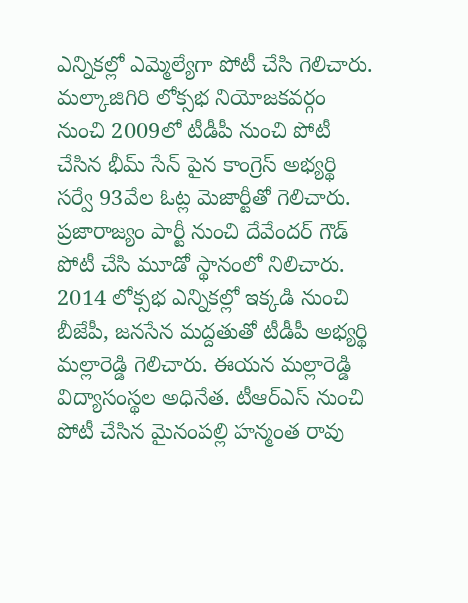ఎన్నికల్లో ఎమ్మెల్యేగా పోటీ చేసి గెలిచారు.
మల్కాజిగిరి లోక్సభ నియోజకవర్గం నుంచి 2009లో టీడీపీ నుంచి పోటీ చేసిన భీమ్ సేన్ పైన కాంగ్రెస్ అభ్యర్థి సర్వే 93వేల ఓట్ల మెజార్టీతో గెలిచారు. ప్రజారాజ్యం పార్టీ నుంచి దేవేందర్ గౌడ్ పోటీ చేసి మూడో స్థానంలో నిలిచారు.
2014 లోక్సభ ఎన్నికల్లో ఇక్కడి నుంచి బీజేపీ, జనసేన మద్దతుతో టీడీపీ అభ్యర్థి మల్లారెడ్డి గెలిచారు. ఈయన మల్లారెడ్డి విద్యాసంస్థల అధినేత. టీఆర్ఎస్ నుంచి పోటీ చేసిన మైనంపల్లి హన్మంత రావు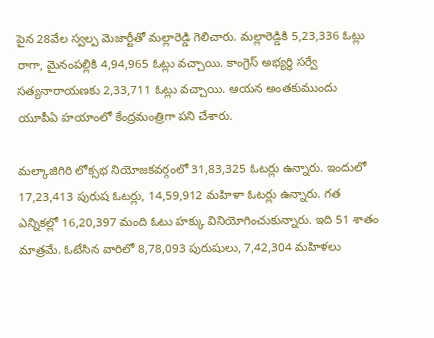పైన 28వేల స్వల్ప మెజార్టీతో మల్లారెడ్డి గెలిచారు. మల్లారెడ్డికి 5,23,336 ఓట్లు రాగా, మైనంపల్లికి 4,94,965 ఓట్లు వచ్చాయి. కాంగ్రెస్ అభ్యర్థి సర్వే సత్యనారాయణకు 2,33,711 ఓట్లు వచ్చాయి. ఆయన అంతకుముందు యూపీఏ హయాంలో కేంద్రమంత్రిగా పని చేశారు.

మల్కాజిగిరి లోక్సభ నియోజకవర్గంలో 31,83,325 ఓటర్లు ఉన్నారు. ఇందులో 17,23,413 పురుష ఓటర్లు, 14,59,912 మహిళా ఓటర్లు ఉన్నారు. గత ఎన్నికల్లో 16,20,397 మంది ఓటు హక్కు వినియోగించుకున్నారు. ఇది 51 శాతం మాత్రమే. ఓటేసిన వారిలో 8,78,093 పురుషులు, 7,42,304 మహిళలు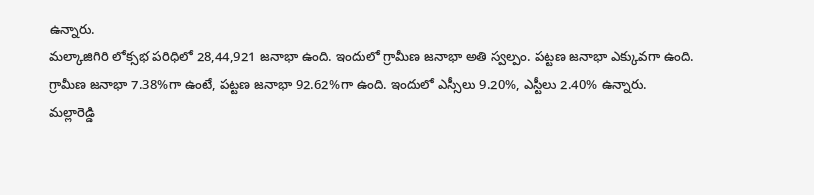ఉన్నారు.
మల్కాజిగిరి లోక్సభ పరిధిలో 28,44,921 జనాభా ఉంది. ఇందులో గ్రామీణ జనాభా అతి స్వల్పం. పట్టణ జనాభా ఎక్కువగా ఉంది. గ్రామీణ జనాభా 7.38%గా ఉంటే, పట్టణ జనాభా 92.62%గా ఉంది. ఇందులో ఎస్సీలు 9.20%, ఎస్టీలు 2.40% ఉన్నారు.
మల్లారెడ్డి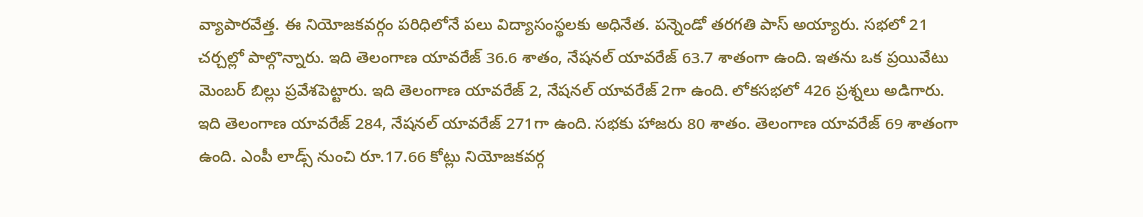వ్యాపారవేత్త. ఈ నియోజకవర్గం పరిధిలోనే పలు విద్యాసంస్థలకు అధినేత. పన్నెండో తరగతి పాస్ అయ్యారు. సభలో 21 చర్చల్లో పాల్గొన్నారు. ఇది తెలంగాణ యావరేజ్ 36.6 శాతం, నేషనల్ యావరేజ్ 63.7 శాతంగా ఉంది. ఇతను ఒక ప్రయివేటు మెంబర్ బిల్లు ప్రవేశపెట్టారు. ఇది తెలంగాణ యావరేజ్ 2, నేషనల్ యావరేజ్ 2గా ఉంది. లోకసభలో 426 ప్రశ్నలు అడిగారు. ఇది తెలంగాణ యావరేజ్ 284, నేషనల్ యావరేజ్ 271గా ఉంది. సభకు హాజరు 80 శాతం. తెలంగాణ యావరేజ్ 69 శాతంగా ఉంది. ఎంపీ లాడ్స్ నుంచి రూ.17.66 కోట్లు నియోజకవర్గ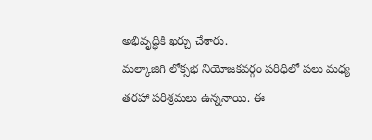అభివృద్ధికి ఖర్చు చేశారు.
మల్కాజిగి లోక్సభ నియోజకవర్గం పరిధిలో పలు మధ్య తరహా పరిశ్రమలు ఉన్ననాయి. ఈ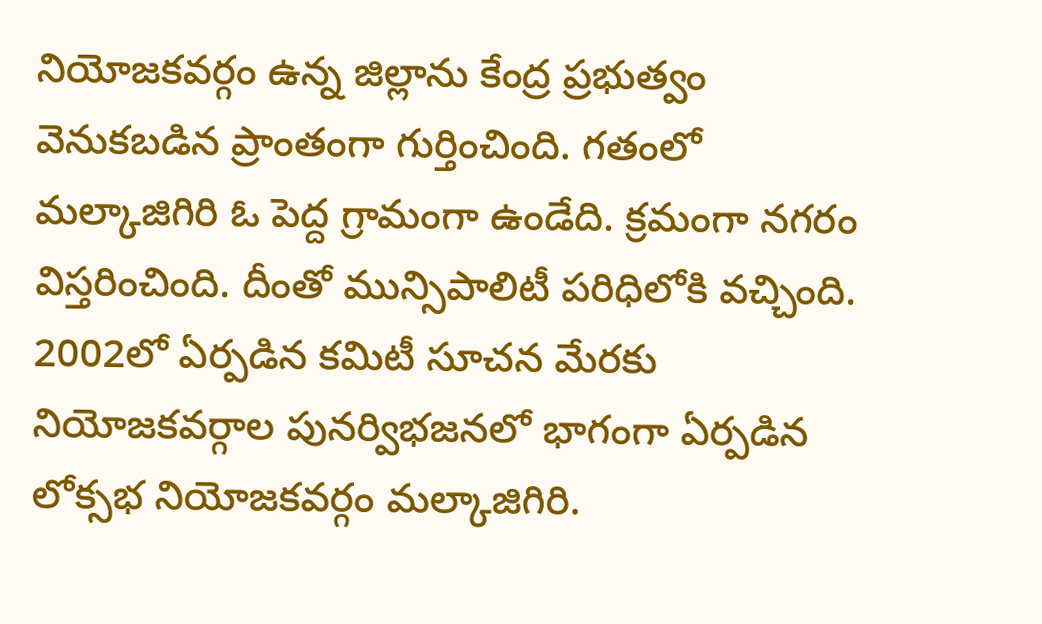నియోజకవర్గం ఉన్న జిల్లాను కేంద్ర ప్రభుత్వం వెనుకబడిన ప్రాంతంగా గుర్తించింది. గతంలో మల్కాజిగిరి ఓ పెద్ద గ్రామంగా ఉండేది. క్రమంగా నగరం విస్తరించింది. దీంతో మున్సిపాలిటీ పరిధిలోకి వచ్చింది.
2002లో ఏర్పడిన కమిటీ సూచన మేరకు నియోజకవర్గాల పునర్విభజనలో భాగంగా ఏర్పడిన లోక్సభ నియోజకవర్గం మల్కాజిగిరి.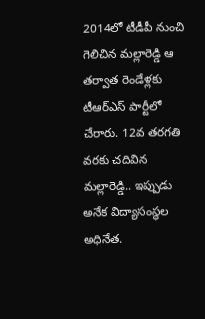2014లో టీడీపీ నుంచి గెలిచిన మల్లారెడ్డి ఆ తర్వాత రెండేళ్లకు టీఆర్ఎస్ పార్టీలో చేరారు. 12వ తరగతి వరకు చదివిన మల్లారెడ్డి.. ఇప్పుడు అనేక విద్యాసంస్థల అధినేత.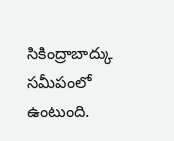సికింద్రాబాద్కు సమీపంలో ఉంటుంది.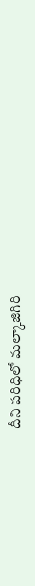దీని పరిధిలో మల్కాజిగిరి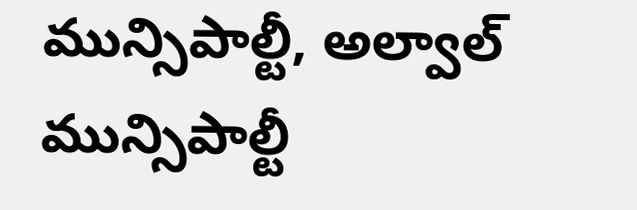మున్సిపాల్టీ, అల్వాల్ మున్సిపాల్టీ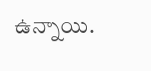ఉన్నాయి.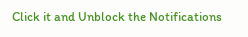Click it and Unblock the Notifications